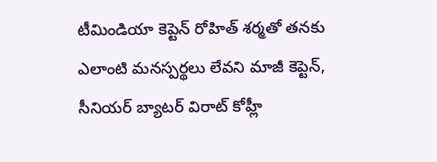టీమిండియా కెప్టెన్ రోహిత్ శర్మతో తనకు ఎలాంటి మనస్పర్థలు లేవని మాజీ కెప్టెన్, సీనియర్ బ్యాటర్ విరాట్ కోహ్లీ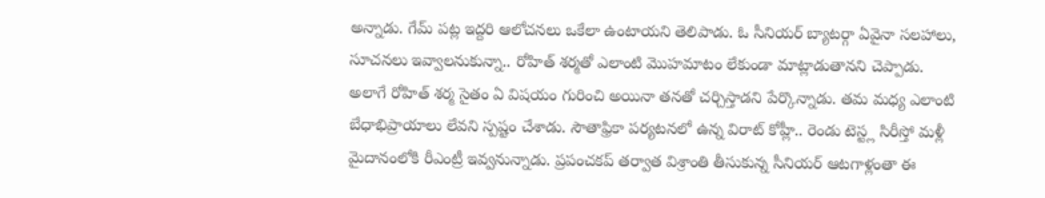అన్నాడు. గేమ్ పట్ల ఇద్దరి ఆలోచనలు ఒకేలా ఉంటాయని తెలిపాడు. ఓ సీనియర్ బ్యాటర్గా ఏవైనా సలహాలు, సూచనలు ఇవ్వాలనుకున్నా.. రోహిత్ శర్మతో ఎలాంటి మొహమాటం లేకుండా మాట్లాడుతానని చెప్పాడు.
అలాగే రోహిత్ శర్మ సైతం ఏ విషయం గురించి అయినా తనతో చర్చిస్తాడని పేర్కొన్నాడు. తమ మధ్య ఎలాంటి బేధాభిప్రాయాలు లేవని స్పష్టం చేశాడు. సౌతాఫ్రికా పర్యటనలో ఉన్న విరాట్ కోహ్లీ.. రెండు టెస్ట్ల సిరీస్తో మళ్లీ మైదానంలోకి రీఎంట్రీ ఇవ్వనున్నాడు. ప్రపంచకప్ తర్వాత విశ్రాంతి తీసుకున్న సీనియర్ ఆటగాళ్లంతా ఈ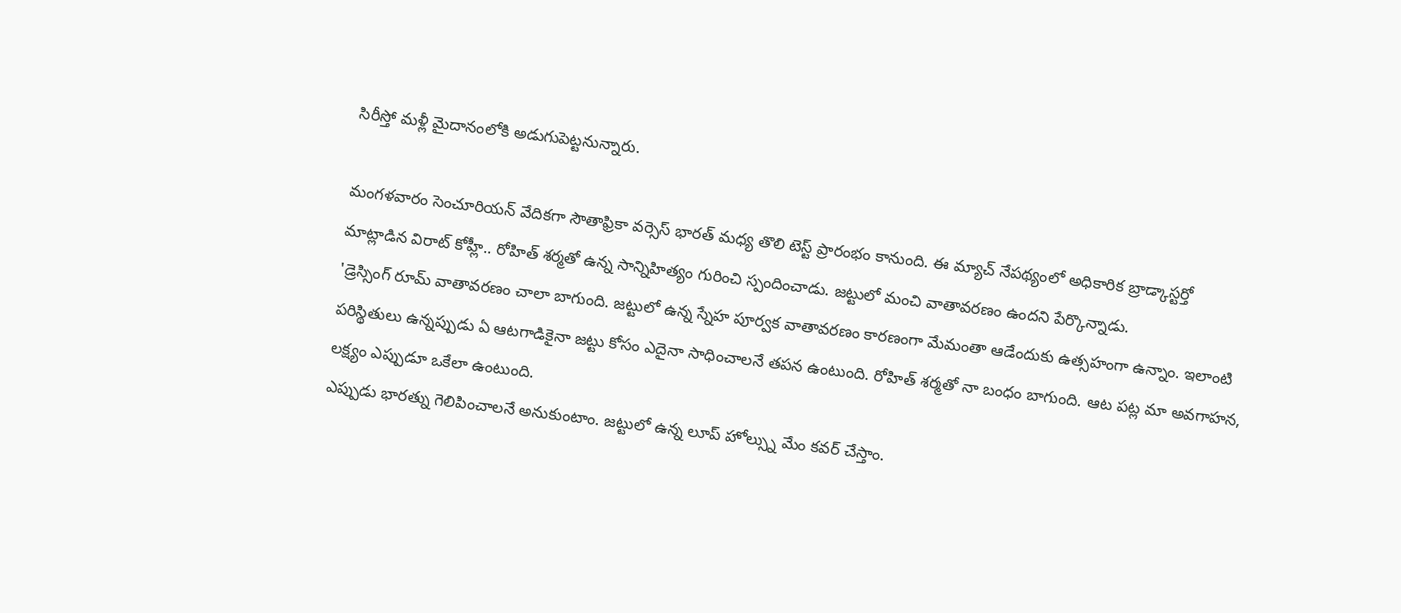సిరీస్తో మళ్లీ మైదానంలోకి అడుగుపెట్టనున్నారు.

మంగళవారం సెంచూరియన్ వేదికగా సౌతాఫ్రికా వర్సెస్ భారత్ మధ్య తొలి టెస్ట్ ప్రారంభం కానుంది. ఈ మ్యాచ్ నేపథ్యంలో అధికారిక బ్రాడ్కాస్టర్తో మాట్లాడిన విరాట్ కోహ్లీ.. రోహిత్ శర్మతో ఉన్న సాన్నిహిత్యం గురించి స్పందించాడు. జట్టులో మంచి వాతావరణం ఉందని పేర్కొన్నాడు.
'డ్రెస్సింగ్ రూమ్ వాతావరణం చాలా బాగుంది. జట్టులో ఉన్న స్నేహ పూర్వక వాతావరణం కారణంగా మేమంతా ఆడేందుకు ఉత్సహంగా ఉన్నాం. ఇలాంటి పరిస్థితులు ఉన్నప్పుడు ఏ ఆటగాడికైనా జట్టు కోసం ఎదైనా సాధించాలనే తపన ఉంటుంది. రోహిత్ శర్మతో నా బంధం బాగుంది. ఆట పట్ల మా అవగాహన, లక్ష్యం ఎప్పుడూ ఒకేలా ఉంటుంది.
ఎప్పుడు భారత్ను గెలిపించాలనే అనుకుంటాం. జట్టులో ఉన్న లూప్ హోల్స్ను మేం కవర్ చేస్తాం.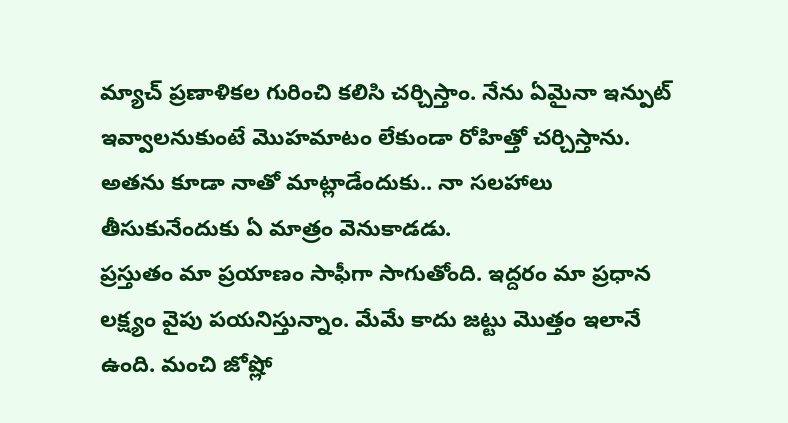మ్యాచ్ ప్రణాళికల గురించి కలిసి చర్చిస్తాం. నేను ఏమైనా ఇన్పుట్ ఇవ్వాలనుకుంటే మొహమాటం లేకుండా రోహిత్తో చర్చిస్తాను. అతను కూడా నాతో మాట్లాడేందుకు.. నా సలహాలు తీసుకునేందుకు ఏ మాత్రం వెనుకాడడు.
ప్రస్తుతం మా ప్రయాణం సాఫీగా సాగుతోంది. ఇద్దరం మా ప్రధాన లక్ష్యం వైపు పయనిస్తున్నాం. మేమే కాదు జట్టు మొత్తం ఇలానే ఉంది. మంచి జోష్లో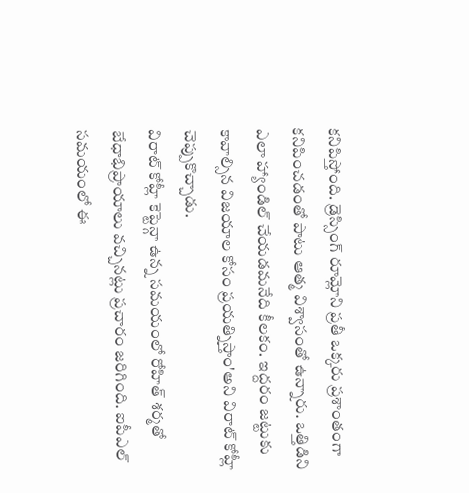కనిపిస్తోంది. డ్రెస్సింగ్ రూమ్లోని ప్రతీ ఒక్కరు ప్రశాంతంగా కనిపించడంతో పాటు ఆత్మ విశ్వాసంతో ఉన్నారు. ఒత్తిడిని ఎలా హ్యాండిల్ చేయడమనేది కీలకం. ఇద్దరం జట్టుకు కావాల్సిన విజయాల కోసం ప్రయత్నిస్తాం'అని విరాట్ కోహ్లీ చెప్పుకొచ్చాడు.
విరాట్ కోహ్లీ కెప్టెన్గా ఉన్న సమయంలో రోహిత్ శర్మతో బేధాభిప్రాయాలు వచ్చినట్లు ప్రచారం జరిగింది. ఐపీఎల్ సమయంలో ఈ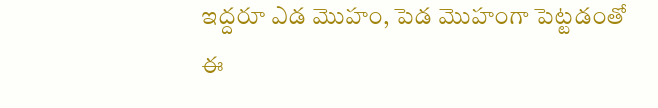ఇద్దరూ ఎడ మొహం, పెడ మొహంగా పెట్టడంతో ఈ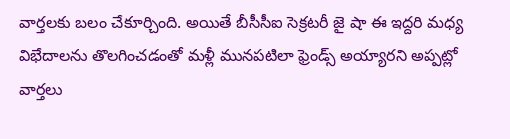వార్తలకు బలం చేకూర్చింది. అయితే బీసీసీఐ సెక్రటరీ జై షా ఈ ఇద్దరి మధ్య విభేదాలను తొలగించడంతో మళ్లీ మునపటిలా ఫ్రెండ్స్ అయ్యారని అప్పట్లో వార్తలు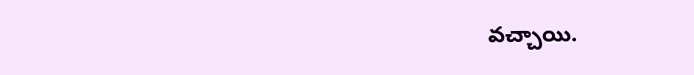వచ్చాయి.